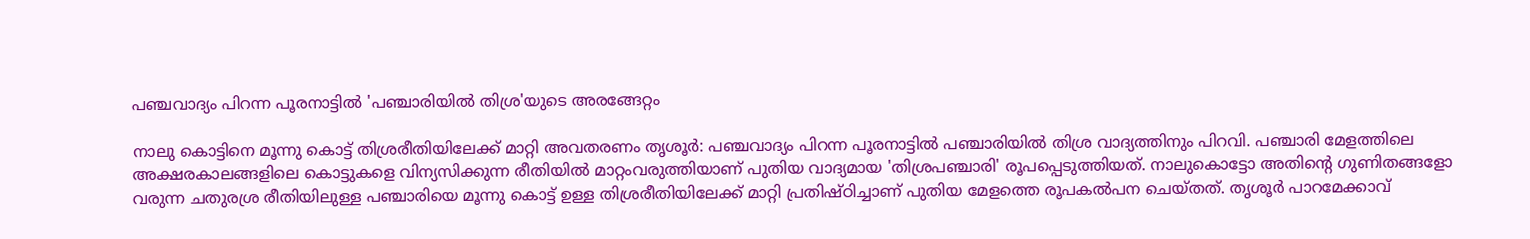പഞ്ചവാദ്യം പിറന്ന പൂരനാട്ടിൽ 'പഞ്ചാരിയില്‍ തിശ്ര'യുടെ അരങ്ങേറ്റം

നാലു കൊട്ടിനെ മൂന്നു കൊട്ട് തിശ്രരീതിയിലേക്ക് മാറ്റി അവതരണം തൃശൂര്‍: പഞ്ചവാദ്യം പിറന്ന പൂരനാട്ടിൽ പഞ്ചാരിയിൽ തിശ്ര വാദ്യത്തിനും പിറവി. പഞ്ചാരി മേളത്തിലെ അക്ഷരകാലങ്ങളിലെ കൊട്ടുകളെ വിന്യസിക്കുന്ന രീതിയില്‍ മാറ്റംവരുത്തിയാണ് പുതിയ വാദ്യമായ 'തിശ്രപഞ്ചാരി' രൂപപ്പെടുത്തിയത്. നാലുകൊട്ടോ അതിന്‍റെ ഗുണിതങ്ങളോ വരുന്ന ചതുരശ്ര രീതിയിലുള്ള പഞ്ചാരിയെ മൂന്നു കൊട്ട് ഉള്ള തിശ്രരീതിയിലേക്ക് മാറ്റി പ്രതിഷ്ഠിച്ചാണ് പുതിയ മേളത്തെ രൂപകൽപന ചെയ്തത്. തൃശൂർ പാറമേക്കാവ്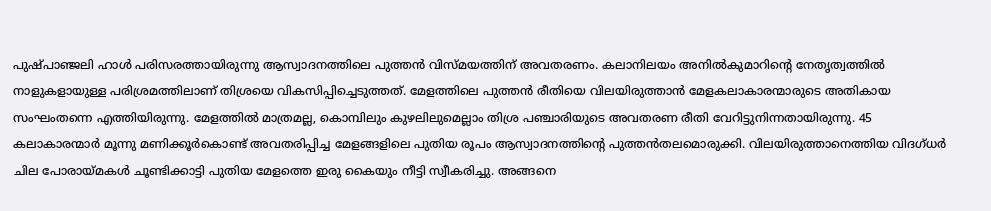പുഷ്പാഞ്ജലി ഹാൾ പരിസരത്തായിരുന്നു ആസ്വാദനത്തിലെ പുത്തൻ വിസ്മയത്തിന് അവതരണം. കലാനിലയം അനില്‍കുമാറിന്റെ നേതൃത്വത്തിൽ നാളുകളായുള്ള പരിശ്രമത്തിലാണ് തിശ്രയെ വികസിപ്പിച്ചെടുത്തത്. മേളത്തിലെ പുത്തൻ രീതിയെ വിലയിരുത്താൻ മേളകലാകാരന്മാരുടെ അതികായ സംഘംതന്നെ എത്തിയിരുന്നു. മേളത്തിൽ മാത്രമല്ല, കൊമ്പിലും കുഴലിലുമെല്ലാം തിശ്ര പഞ്ചാരിയുടെ അവതരണ രീതി വേറിട്ടുനിന്നതായിരുന്നു. 45 കലാകാരന്മാർ മൂന്നു മണിക്കൂര്‍കൊണ്ട് അവതരിപ്പിച്ച മേളങ്ങളിലെ പുതിയ രൂപം ആസ്വാദനത്തിന്‍റെ പുത്തൻതലമൊരുക്കി. വിലയിരുത്താനെത്തിയ വിദഗ്ധർ ചില പോരായ്മകൾ ചൂണ്ടിക്കാട്ടി പുതിയ മേളത്തെ ഇരു കൈയും നീട്ടി സ്വീകരിച്ചു. അങ്ങനെ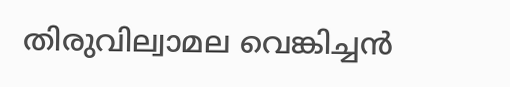തിരുവില്വാമല വെങ്കിച്ചൻ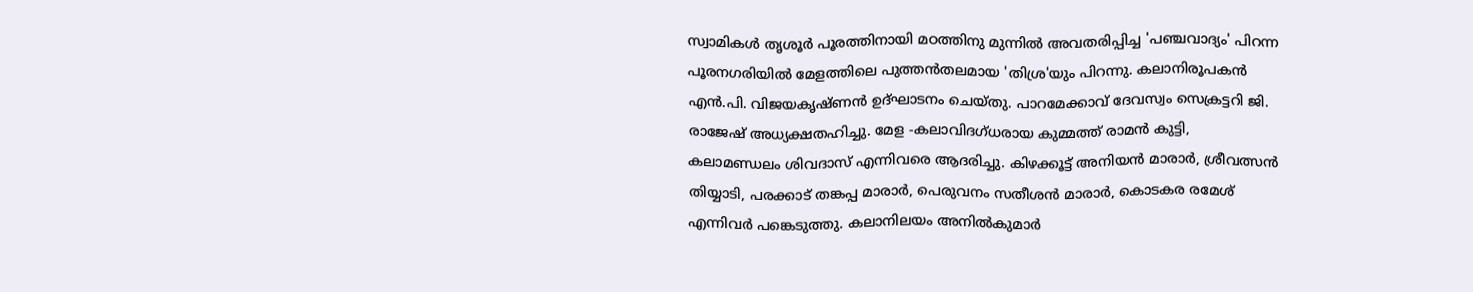സ്വാമികൾ തൃശൂർ പൂരത്തിനായി മഠത്തിനു മുന്നിൽ അവതരിപ്പിച്ച 'പഞ്ചവാദ്യം' പിറന്ന പൂരനഗരിയിൽ മേളത്തിലെ പുത്തൻതലമായ 'തിശ്ര'യും പിറന്നു. കലാനിരൂപകന്‍ എന്‍.പി. വിജയകൃഷ്ണന്‍ ഉദ്ഘാടനം ചെയ്തു. പാറമേക്കാവ് ദേവസ്വം സെക്രട്ടറി ജി. രാജേഷ് അധ്യക്ഷതഹിച്ചു. മേള -കലാവിദഗ്ധരായ കുമ്മത്ത് രാമന്‍ കുട്ടി, കലാമണ്ഡലം ശിവദാസ് എന്നിവരെ ആദരിച്ചു. കിഴക്കൂട്ട് അനിയന്‍ മാരാര്‍, ശ്രീവത്സന്‍ തിയ്യാടി, പരക്കാട് തങ്കപ്പ മാരാര്‍, പെരുവനം സതീശന്‍ മാരാര്‍, കൊടകര രമേശ് എന്നിവര്‍ പങ്കെടുത്തു. കലാനിലയം അനില്‍കുമാര്‍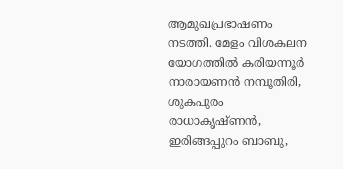ആമുഖപ്രഭാഷണം നടത്തി. മേളം വിശകലന യോഗത്തില്‍ കരിയന്നൂര്‍ നാരായണന്‍ നമ്പൂതിരി, ശുകപുരം രാധാകൃഷ്ണന്‍, ഇരിങ്ങപ്പുറം ബാബു,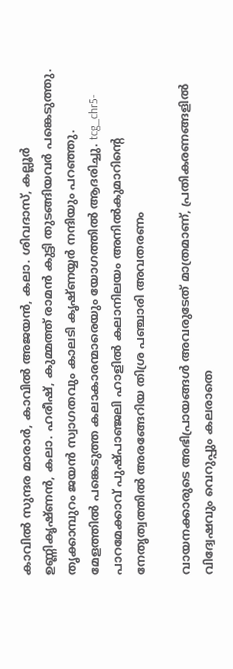കാവില്‍ സുന്ദര മാരാര്‍, കാവില്‍ അജയന്‍, കലാ. ശിവദാസ്, കല്ലൂര്‍ ഉണ്ണികൃഷ്ണന്‍, കലാ. ഹരീഷ്, കുമ്മത്ത് രാമന്‍ കുട്ടി തുടങ്ങിയവര്‍ പങ്കെടുത്തു. തൃക്കാമ്പുറം ജയന്‍ സ്വാഗതവും കാലടി കൃഷ്ണയ്യര്‍ നന്ദിയും പറഞ്ഞു. മേളത്തില്‍ പങ്കെടുത്ത കലാകാരന്മാരെയും യോഗത്തില്‍ ആദരിച്ചു. tcg_chr5- പാറമേക്കാവ് പുഷ്പാഞ്ജലി ഹാളില്‍ കലാനിലയം അനില്‍കുമാറിന്റെ നേതൃത്വത്തില്‍ അരങ്ങേറിയ തിശ്ര പഞ്ചാരി അവതരണം

വായനക്കാരുടെ അഭിപ്രായങ്ങള്‍ അവരുടേത് മാത്രമാണ്, പ്രതികരണങ്ങളിൽ വിദ്വേഷവും വെറുപ്പും കലരാതെ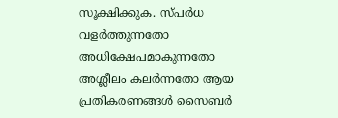സൂക്ഷിക്കുക. സ്പർധ വളർത്തുന്നതോ അധിക്ഷേപമാകുന്നതോ അശ്ലീലം കലർന്നതോ ആയ പ്രതികരണങ്ങൾ സൈബർ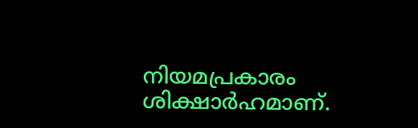നിയമപ്രകാരം ശിക്ഷാർഹമാണ്.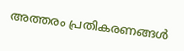അത്തരം പ്രതികരണങ്ങൾ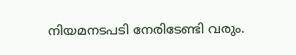നിയമനടപടി നേരിടേണ്ടി വരും.